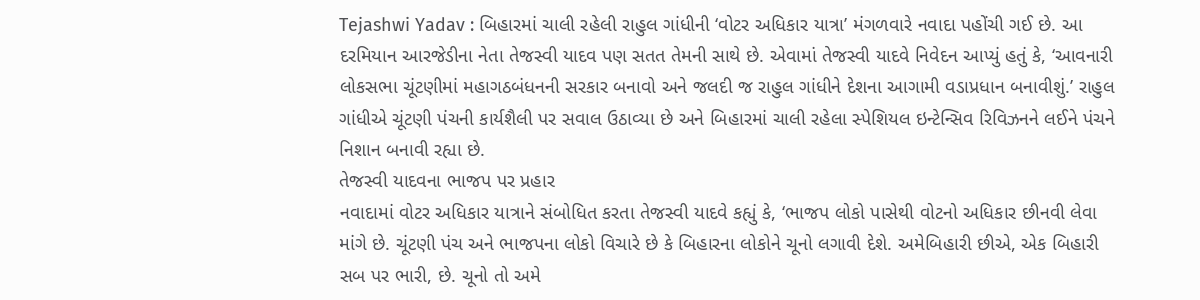Tejashwi Yadav : બિહારમાં ચાલી રહેલી રાહુલ ગાંધીની ‘વોટર અધિકાર યાત્રા’ મંગળવારે નવાદા પહોંચી ગઈ છે. આ દરમિયાન આરજેડીના નેતા તેજસ્વી યાદવ પણ સતત તેમની સાથે છે. એવામાં તેજસ્વી યાદવે નિવેદન આપ્યું હતું કે, ‘આવનારી લોકસભા ચૂંટણીમાં મહાગઠબંધનની સરકાર બનાવો અને જલદી જ રાહુલ ગાંધીને દેશના આગામી વડાપ્રધાન બનાવીશું.’ રાહુલ ગાંધીએ ચૂંટણી પંચની કાર્યશૈલી પર સવાલ ઉઠાવ્યા છે અને બિહારમાં ચાલી રહેલા સ્પેશિયલ ઇન્ટેન્સિવ રિવિઝનને લઈને પંચને નિશાન બનાવી રહ્યા છે.
તેજસ્વી યાદવના ભાજપ પર પ્રહાર
નવાદામાં વોટર અધિકાર યાત્રાને સંબોધિત કરતા તેજસ્વી યાદવે કહ્યું કે, ‘ભાજપ લોકો પાસેથી વોટનો અધિકાર છીનવી લેવા માંગે છે. ચૂંટણી પંચ અને ભાજપના લોકો વિચારે છે કે બિહારના લોકોને ચૂનો લગાવી દેશે. અમેબિહારી છીએ, એક બિહારી સબ પર ભારી, છે. ચૂનો તો અમે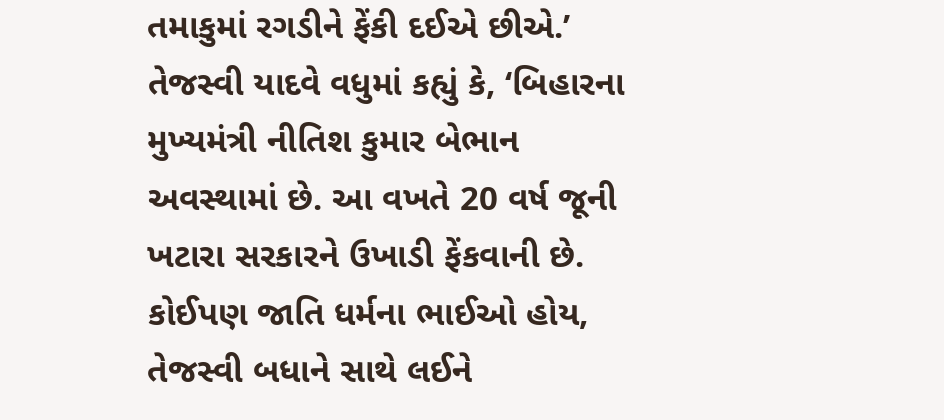તમાકુમાં રગડીને ફેંકી દઈએ છીએ.’
તેજસ્વી યાદવે વધુમાં કહ્યું કે, ‘બિહારના મુખ્યમંત્રી નીતિશ કુમાર બેભાન અવસ્થામાં છે. આ વખતે 20 વર્ષ જૂની ખટારા સરકારને ઉખાડી ફેંકવાની છે. કોઈપણ જાતિ ધર્મના ભાઈઓ હોય, તેજસ્વી બધાને સાથે લઈને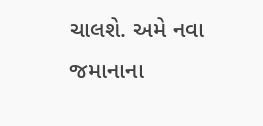ચાલશે. અમે નવા જમાનાના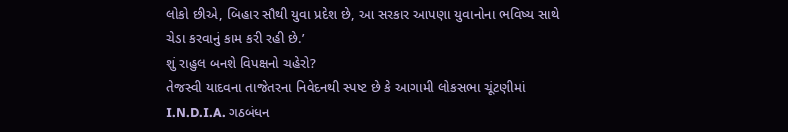લોકો છીએ, બિહાર સૌથી યુવા પ્રદેશ છે, આ સરકાર આપણા યુવાનોના ભવિષ્ય સાથે ચેડા કરવાનું કામ કરી રહી છે.’
શું રાહુલ બનશે વિપક્ષનો ચહેરો?
તેજસ્વી યાદવના તાજેતરના નિવેદનથી સ્પષ્ટ છે કે આગામી લોકસભા ચૂંટણીમાં I.N.D.I.A. ગઠબંધન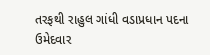તરફથી રાહુલ ગાંધી વડાપ્રધાન પદના ઉમેદવાર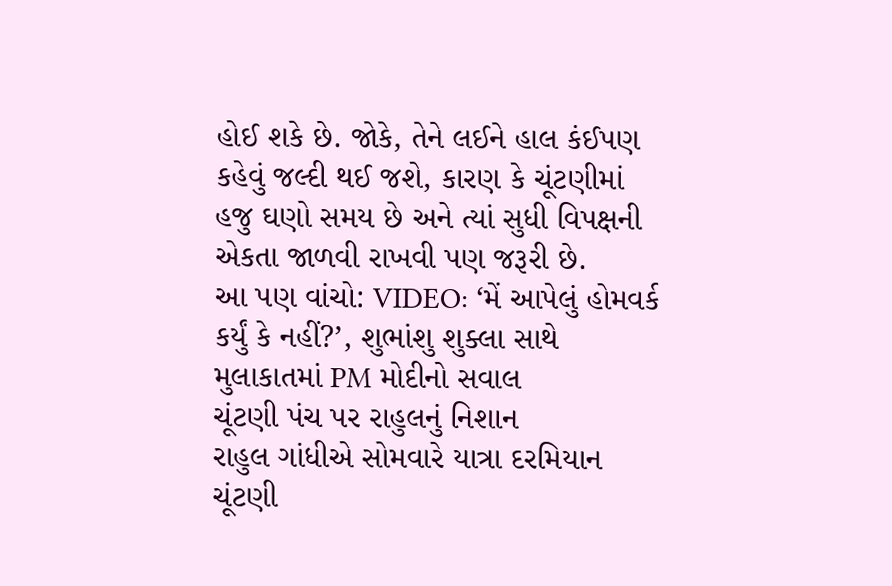હોઈ શકે છે. જોકે, તેને લઈને હાલ કંઈપણ કહેવું જલ્દી થઈ જશે, કારણ કે ચૂંટણીમાં હજુ ઘણો સમય છે અને ત્યાં સુધી વિપક્ષની એકતા જાળવી રાખવી પણ જરૂરી છે.
આ પણ વાંચો: VIDEO: ‘મેં આપેલું હોમવર્ક કર્યું કે નહીં?’, શુભાંશુ શુક્લા સાથે મુલાકાતમાં PM મોદીનો સવાલ
ચૂંટણી પંચ પર રાહુલનું નિશાન
રાહુલ ગાંધીએ સોમવારે યાત્રા દરમિયાન ચૂંટણી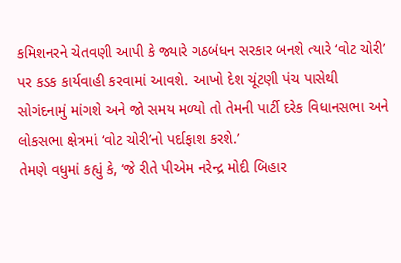કમિશનરને ચેતવણી આપી કે જ્યારે ગઠબંધન સરકાર બનશે ત્યારે ‘વોટ ચોરી’ પર કડક કાર્યવાહી કરવામાં આવશે. આખો દેશ ચૂંટણી પંચ પાસેથી સોગંદનામું માંગશે અને જો સમય મળ્યો તો તેમની પાર્ટી દરેક વિધાનસભા અને લોકસભા ક્ષેત્રમાં ‘વોટ ચોરી’નો પર્દાફાશ કરશે.’
તેમણે વધુમાં કહ્યું કે, ‘જે રીતે પીએમ નરેન્દ્ર મોદી બિહાર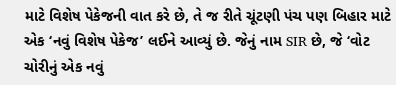માટે વિશેષ પેકેજની વાત કરે છે, તે જ રીતે ચૂંટણી પંચ પણ બિહાર માટે એક ‘નવું વિશેષ પેકેજ’ લઈને આવ્યું છે. જેનું નામ SIR છે, જે ‘વોટ ચોરીનું એક નવું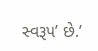સ્વરૂપ’ છે.’